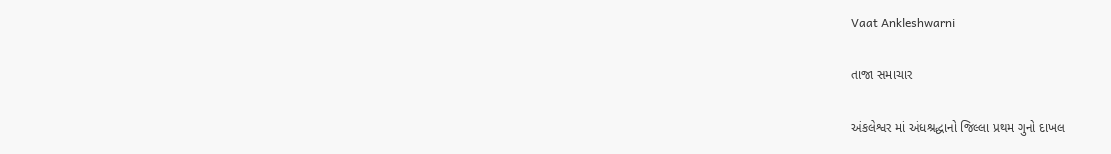Vaat Ankleshwarni

તાજા સમાચાર

અંકલેશ્વર માં અંધશ્રદ્ધાનો જિલ્લા પ્રથમ ગુનો દાખલ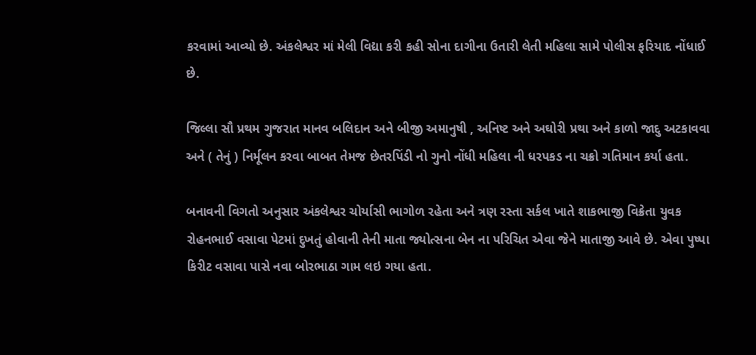કરવામાં આવ્યો છે. અંકલેશ્વર માં મેલી વિદ્યા કરી કહી સોના દાગીના ઉતારી લેતી મહિલા સામે પોલીસ ફરિયાદ નોંધાઈ છે.

જિલ્લા સૌ પ્રથમ ગુજરાત માનવ બલિદાન અને બીજી અમાનુષી , અનિષ્ટ અને અઘોરી પ્રથા અને કાળો જાદુ અટકાવવા અને ( તેનું ) નિર્મૂલન કરવા બાબત તેમજ છેતરપિંડી નો ગુનો નોંધી મહિલા ની ધરપકડ ના ચક્રો ગતિમાન કર્યા હતા.

બનાવની વિગતો અનુસાર અંકલેશ્વર ચોર્યાસી ભાગોળ રહેતા અને ત્રણ રસ્તા સર્કલ ખાતે શાકભાજી વિક્રેતા યુવક રોહનભાઈ વસાવા પેટમાં દુખતું હોવાની તેની માતા જ્યોત્સના બેન ના પરિચિત એવા જેને માતાજી આવે છે. એવા પુષ્પા કિરીટ વસાવા પાસે નવા બોરભાઠા ગામ લઇ ગયા હતા.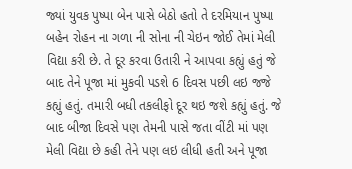જ્યાં યુવક પુષ્પા બેન પાસે બેઠો હતો તે દરમિયાન પુષ્પા બહેન રોહન ના ગળા ની સોના ની ચેઇન જોઈ તેમાં મેલી વિદ્યા કરી છે. તે દૂર કરવા ઉતારી ને આપવા કહ્યું હતું જે બાદ તેને પૂજા માં મુકવી પડશે 6 દિવસ પછી લઇ જજે કહ્યું હતું. તમારી બધી તકલીફો દૂર થઇ જશે કહ્યું હતું. જે બાદ બીજા દિવસે પણ તેમની પાસે જતા વીંટી માં પણ મેલી વિદ્યા છે કહી તેને પણ લઇ લીધી હતી અને પૂજા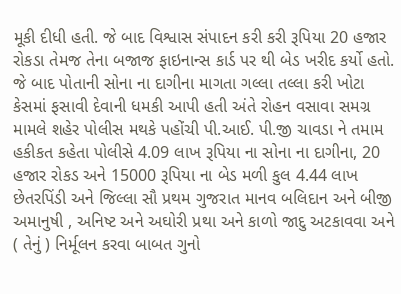મૂકી દીધી હતી. જે બાદ વિશ્વાસ સંપાદન કરી કરી રૂપિયા 20 હજાર રોકડા તેમજ તેના બજાજ ફાઇનાન્સ કાર્ડ પર થી બેડ ખરીદ કર્યો હતો. જે બાદ પોતાની સોના ના દાગીના માગતા ગલ્લા તલ્લા કરી ખોટા કેસમાં ફસાવી દેવાની ધમકી આપી હતી અંતે રોહન વસાવા સમગ્ર મામલે શહેર પોલીસ મથકે પહોંચી પી.આઈ. પી.જી ચાવડા ને તમામ હકીકત કહેતા પોલીસે 4.09 લાખ રૂપિયા ના સોના ના દાગીના, 20 હજાર રોકડ અને 15000 રૂપિયા ના બેડ મળી કુલ 4.44 લાખ છેતરપિંડી અને જિલ્લા સૌ પ્રથમ ગુજરાત માનવ બલિદાન અને બીજી અમાનુષી , અનિષ્ટ અને અઘોરી પ્રથા અને કાળો જાદુ અટકાવવા અને ( તેનું ) નિર્મૂલન કરવા બાબત ગુનો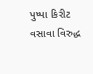પુષ્પા કિરીટ વસાવા વિરુદ્ધ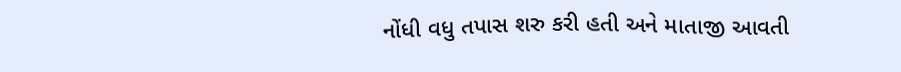નોંધી વધુ તપાસ શરુ કરી હતી અને માતાજી આવતી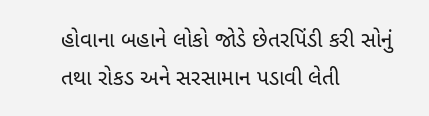હોવાના બહાને લોકો જોડે છેતરપિંડી કરી સોનું તથા રોકડ અને સરસામાન પડાવી લેતી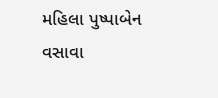મહિલા પુષ્પાબેન વસાવા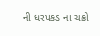ની ધરપકડ ના ચક્રો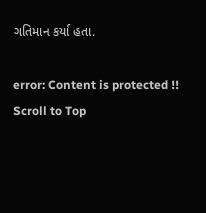ગતિમાન કર્યા હતા.

error: Content is protected !!
Scroll to Top